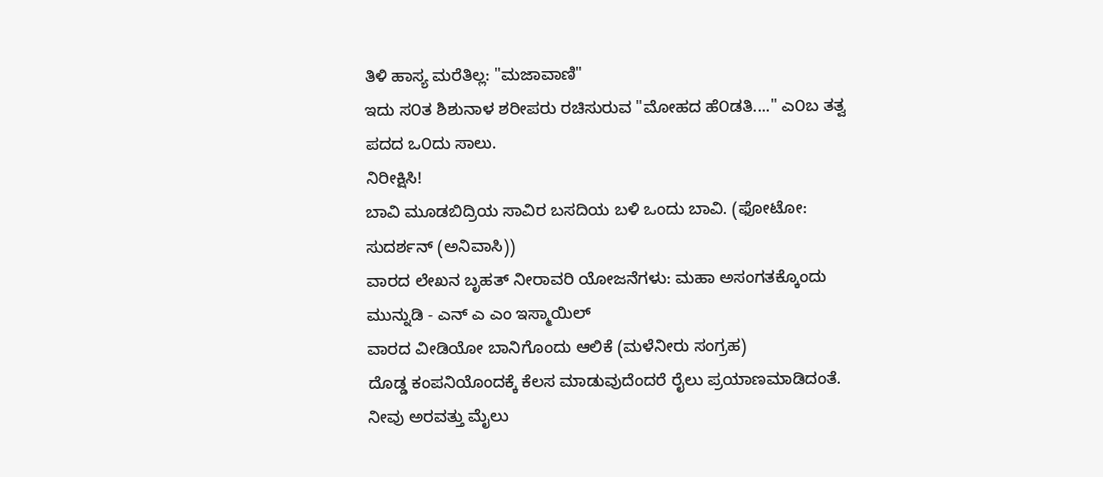ತಿಳಿ ಹಾಸ್ಯ ಮರೆತಿಲ್ಲ: "ಮಜಾವಾಣಿ"
ಇದು ಸ೦ತ ಶಿಶುನಾಳ ಶರೀಪರು ರಚಿಸುರುವ "ಮೋಹದ ಹೆ೦ಡತಿ...." ಎ೦ಬ ತತ್ವ ಪದದ ಒ೦ದು ಸಾಲು.
ನಿರೀಕ್ಷಿಸಿ!
ಬಾವಿ ಮೂಡಬಿದ್ರಿಯ ಸಾವಿರ ಬಸದಿಯ ಬಳಿ ಒಂದು ಬಾವಿ. (ಫೋಟೋ: ಸುದರ್ಶನ್ (ಅನಿವಾಸಿ))
ವಾರದ ಲೇಖನ ಬೃಹತ್ ನೀರಾವರಿ ಯೋಜನೆಗಳು: ಮಹಾ ಅಸಂಗತಕ್ಕೊಂದು ಮುನ್ನುಡಿ - ಎನ್ ಎ ಎಂ ಇಸ್ಮಾಯಿಲ್
ವಾರದ ವೀಡಿಯೋ ಬಾನಿಗೊಂದು ಆಲಿಕೆ (ಮಳೆನೀರು ಸಂಗ್ರಹ)
ದೊಡ್ಡ ಕಂಪನಿಯೊಂದಕ್ಕೆ ಕೆಲಸ ಮಾಡುವುದೆಂದರೆ ರೈಲು ಪ್ರಯಾಣಮಾಡಿದಂತೆ. ನೀವು ಅರವತ್ತು ಮೈಲು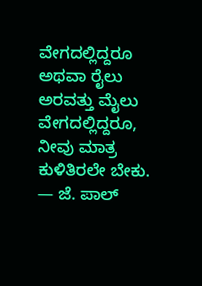ವೇಗದಲ್ಲಿದ್ದರೂ ಅಥವಾ ರೈಲು ಅರವತ್ತು ಮೈಲು ವೇಗದಲ್ಲಿದ್ದರೂ, ನೀವು ಮಾತ್ರ ಕುಳಿತಿರಲೇ ಬೇಕು.
— ಜೆ. ಪಾಲ್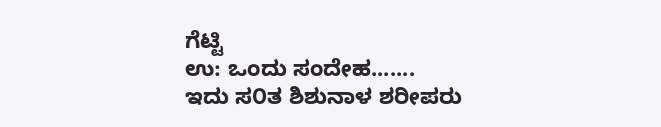ಗೆಟ್ಟಿ
ಉ: ಒಂದು ಸಂದೇಹ.......
ಇದು ಸ೦ತ ಶಿಶುನಾಳ ಶರೀಪರು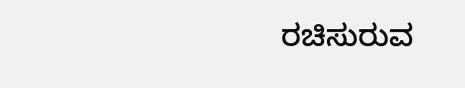ರಚಿಸುರುವ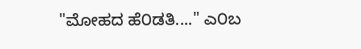"ಮೋಹದ ಹೆ೦ಡತಿ...." ಎ೦ಬ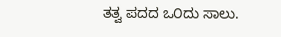ತತ್ವ ಪದದ ಒ೦ದು ಸಾಲು.